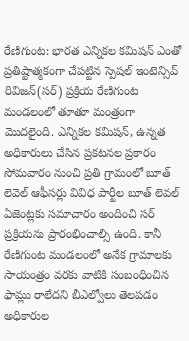రేణిగుంట: భారత ఎన్నికల కమిషన్ ఎంతో ప్రతిష్టాత్మకంగా చేపట్టిన స్పెషల్ ఇంటెన్సివ్ రివిజన్(సర్) ప్రక్రియ రేణిగుంట మండలంలో తూతూ మంత్రంగా మొదలైంది. ఎన్నికల కమిషన్, ఉన్నత అధికారులు చేసిన ప్రకటనల ప్రకారం సోమవారం నుంచి ప్రతి గ్రామంలో బూత్ లెవెల్ ఆఫీసర్లు వివిధ పార్టీల బూత్ లెవల్ ఏజెంట్లకు సమాచారం అందించి సర్ ప్రక్రియను ప్రారంభించాల్సి ఉంది. కానీ రేణిగుంట మండలంలో అనేక గ్రామాలకు సాయంత్రం వరకు వాటికి సంబంధించిన ఫామ్లు రాలేదని బీఎల్వోలు తెలపడం అధికారుల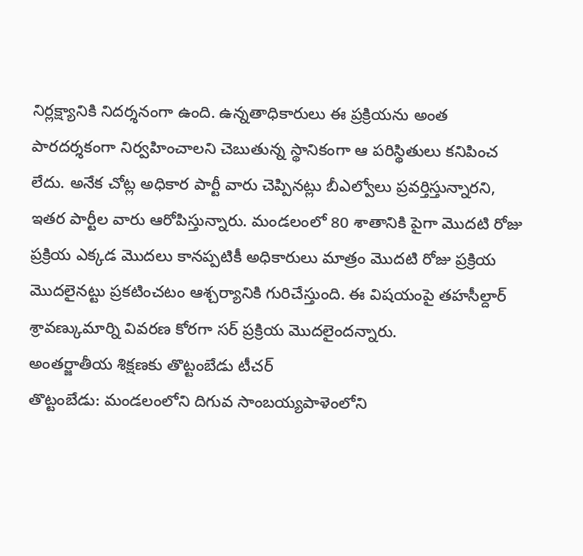నిర్లక్ష్యానికి నిదర్శనంగా ఉంది. ఉన్నతాధికారులు ఈ ప్రక్రియను అంత పారదర్శకంగా నిర్వహించాలని చెబుతున్న స్థానికంగా ఆ పరిస్థితులు కనిపించ లేదు. అనేక చోట్ల అధికార పార్టీ వారు చెప్పినట్లు బీఎల్వోలు ప్రవర్తిస్తున్నారని, ఇతర పార్టీల వారు ఆరోపిస్తున్నారు. మండలంలో 80 శాతానికి పైగా మొదటి రోజు ప్రక్రియ ఎక్కడ మొదలు కానప్పటికీ అధికారులు మాత్రం మొదటి రోజు ప్రక్రియ మొదలైనట్టు ప్రకటించటం ఆశ్చర్యానికి గురిచేస్తుంది. ఈ విషయంపై తహసీల్దార్ శ్రావణ్కుమార్ని వివరణ కోరగా సర్ ప్రక్రియ మొదలైందన్నారు.
అంతర్జాతీయ శిక్షణకు తొట్టంబేడు టీచర్
తొట్టంబేడు: మండలంలోని దిగువ సాంబయ్యపాళెంలోని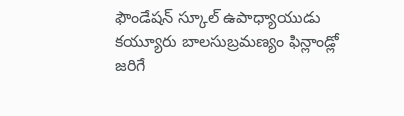ఫౌండేషన్ స్కూల్ ఉపాధ్యాయుడు కయ్యూరు బాలసుబ్రమణ్యం ఫిన్లాండ్లో జరిగే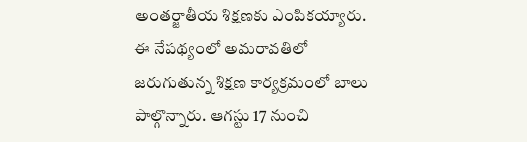అంతర్జాతీయ శిక్షణకు ఎంపికయ్యారు. ఈ నేపథ్యంలో అమరావతిలో జరుగుతున్న శిక్షణ కార్యక్రమంలో బాలు పాల్గొన్నారు. ఆగస్టు 17 నుంచి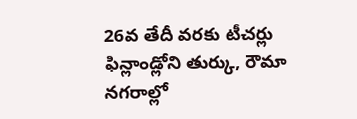26వ తేదీ వరకు టీచర్లు ఫిన్లాండ్లోని తుర్కు, రౌమా నగరాల్లో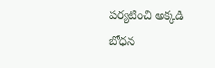పర్యటించి అక్కడి బోధన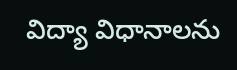విద్యా విధానాలను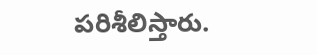పరిశీలిస్తారు.